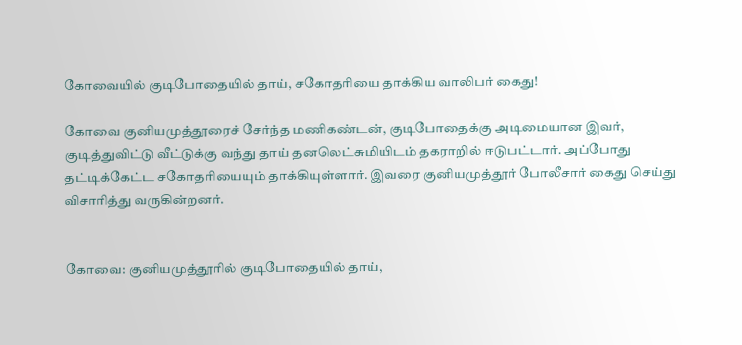கோவையில் குடிபோதையில் தாய், சகோதரியை தாக்கிய வாலிபர் கைது!

கோவை குனியமுத்தூரைச் சேர்ந்த மணிகண்டன், குடிபோதைக்கு அடிமையான இவர், குடித்துவிட்டு வீட்டுக்கு வந்து தாய் தனலெட்சுமியிடம் தகராறில் ஈடுபட்டார். அப்போது தட்டிக்கேட்ட சகோதரியையும் தாக்கியுள்ளார். இவரை குனியமுத்தூர் போலீசார் கைது செய்து விசாரித்து வருகின்றனர்.


கோவை: குனியமுத்தூரில் குடிபோதையில் தாய்,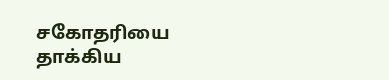சகோதரியை தாக்கிய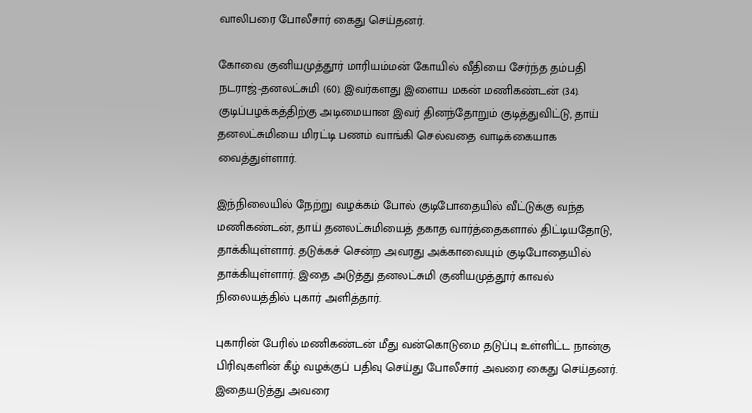வாலிபரை போலீசார் கைது செய்தனர்.

கோவை குனியமுத்தூர் மாரியம்மன் கோயில் வீதியை சேர்ந்த தம்பதி நடராஜ்-தனலட்சுமி (60). இவர்களது இளைய மகன் மணிகண்டன் (34). குடிப்பழக்கத்திற்கு அடிமையான இவர் தினந்தோறும் குடித்துவிட்டு, தாய் தனலட்சுமியை மிரட்டி பணம் வாங்கி செல்வதை வாடிக்கையாக வைத்துள்ளார்.

இந்நிலையில் நேற்று வழக்கம் போல் குடிபோதையில் வீட்டுக்கு வந்த மணிகண்டன், தாய் தனலட்சுமியைத் தகாத வார்த்தைகளால் திட்டியதோடு, தாக்கியுள்ளார். தடுக்கச் சென்ற அவரது அக்காவையும் குடிபோதையில் தாக்கியுள்ளார். இதை அடுத்து தனலட்சுமி குனியமுத்தூர் காவல் நிலையத்தில் புகார் அளித்தார்.

புகாரின் பேரில் மணிகண்டன் மீது வன்கொடுமை தடுப்பு உள்ளிட்ட நான்கு பிரிவுகளின் கீழ் வழக்குப் பதிவு செய்து போலீசார் அவரை கைது செய்தனர். இதையடுத்து அவரை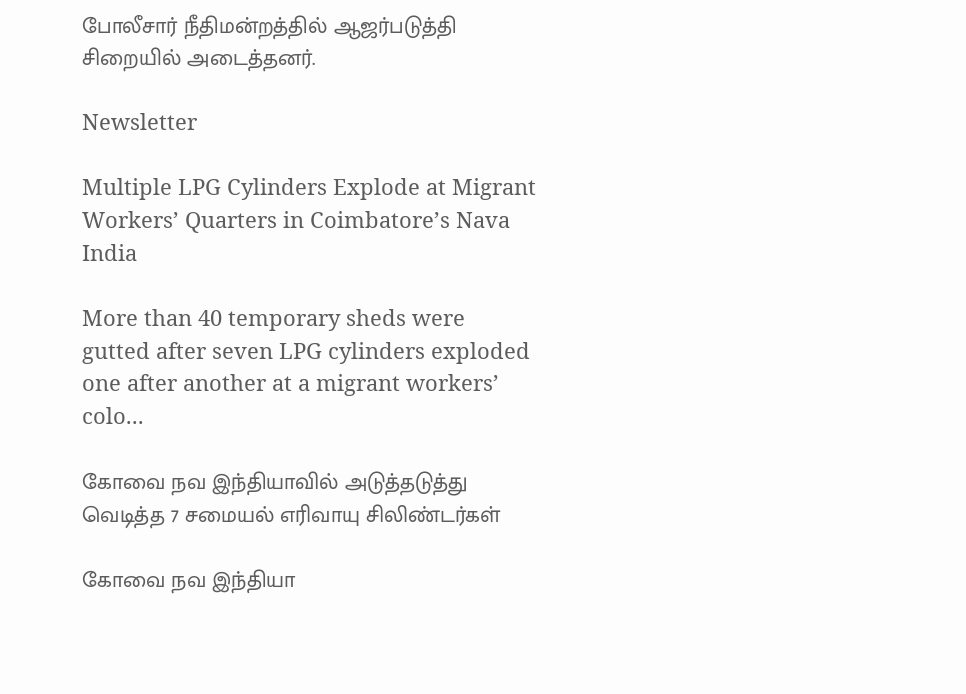போலீசார் நீதிமன்றத்தில் ஆஜர்படுத்தி சிறையில் அடைத்தனர்.

Newsletter

Multiple LPG Cylinders Explode at Migrant Workers’ Quarters in Coimbatore’s Nava India

More than 40 temporary sheds were gutted after seven LPG cylinders exploded one after another at a migrant workers’ colo...

கோவை நவ இந்தியாவில் அடுத்தடுத்து வெடித்த 7 சமையல் எரிவாயு சிலிண்டர்கள்

கோவை நவ இந்தியா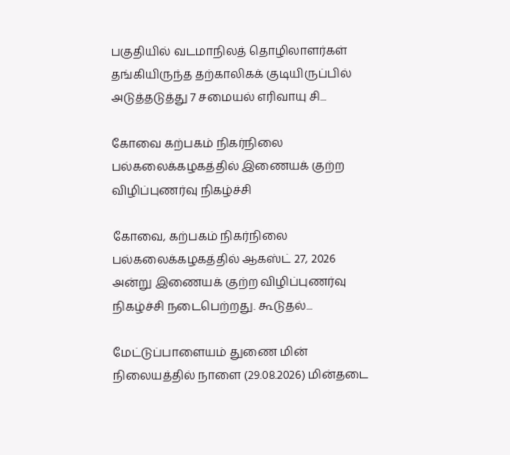பகுதியில் வடமாநிலத் தொழிலாளர்கள் தங்கியிருந்த தற்காலிகக் குடியிருப்பில் அடுத்தடுத்து 7 சமையல் எரிவாயு சி...

கோவை கற்பகம் நிகர்நிலை பல்கலைக்கழகத்தில் இணையக் குற்ற விழிப்புணர்வு நிகழ்ச்சி

கோவை, கற்பகம் நிகர்நிலை பல்கலைக்கழகத்தில் ஆகஸ்ட் 27, 2026 அன்று இணையக் குற்ற விழிப்புணர்வு நிகழ்ச்சி நடைபெற்றது. கூடுதல்...

மேட்டுப்பாளையம் துணை மின் நிலையத்தில் நாளை (29.08.2026) மின்தடை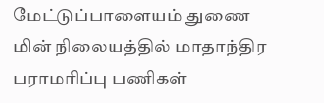மேட்டுப்பாளையம் துணை மின் நிலையத்தில் மாதாந்திர பராமரிப்பு பணிகள்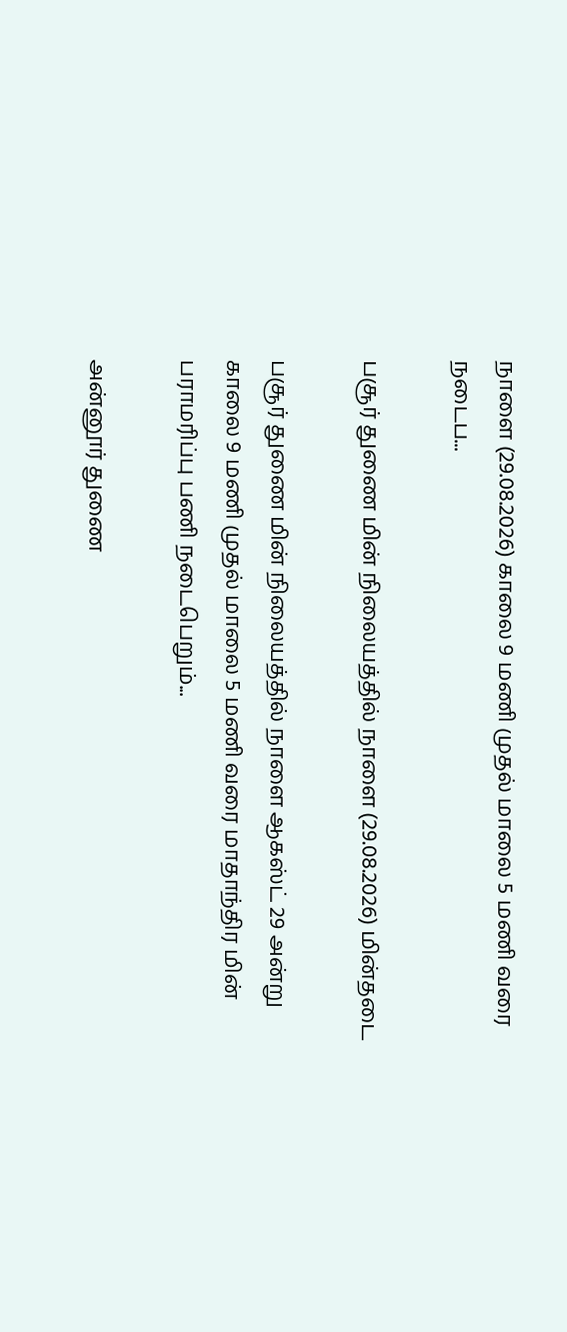நாளை (29.08.2026) காலை 9 மணி முதல் மாலை 5 மணி வரை நடைப...

பசூர் துணை மின் நிலையத்தில் நாளை (29.08.2026) மின்தடை

பசூர் துணை மின் நிலையத்தில் நாளை ஆகஸ்ட் 29 அன்று காலை 9 மணி முதல் மாலை 5 மணி வரை மாதாந்திர மின் பராமரிப்பு பணி நடைபெறும்...

அன்னூர் துணை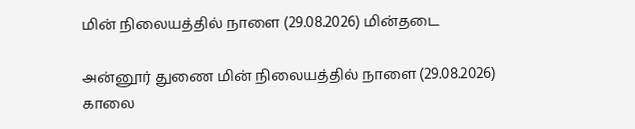மின் நிலையத்தில் நாளை (29.08.2026) மின்தடை

அன்னூர் துணை மின் நிலையத்தில் நாளை (29.08.2026) காலை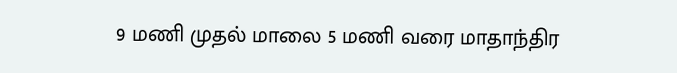9 மணி முதல் மாலை 5 மணி வரை மாதாந்திர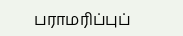பராமரிப்புப்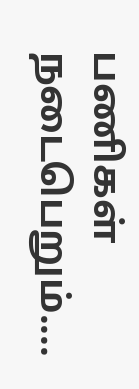பணிகள் நடைபெறும்....